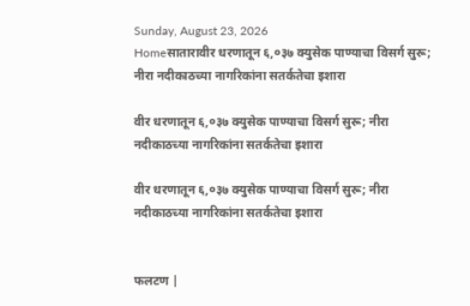Sunday, August 23, 2026
Homeसातारावीर धरणातून ६,०३७ क्युसेक पाण्याचा विसर्ग सुरू; नीरा नदीकाठच्या नागरिकांना सतर्कतेचा इशारा

वीर धरणातून ६,०३७ क्युसेक पाण्याचा विसर्ग सुरू; नीरा नदीकाठच्या नागरिकांना सतर्कतेचा इशारा

वीर धरणातून ६,०३७ क्युसेक पाण्याचा विसर्ग सुरू; नीरा नदीकाठच्या नागरिकांना सतर्कतेचा इशारा


फलटण |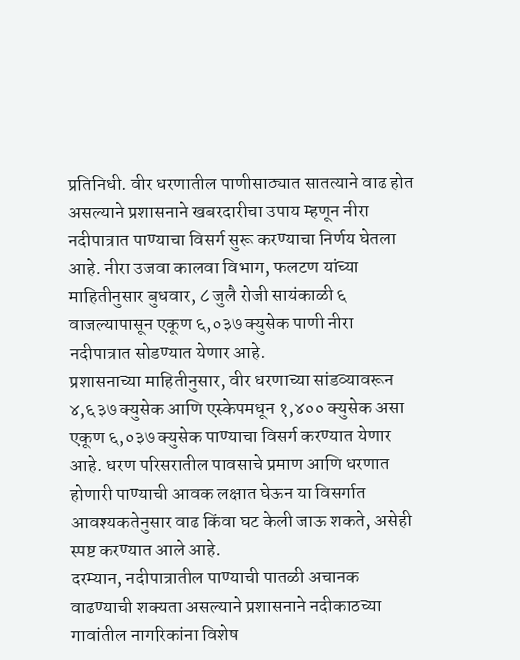प्रतिनिधी. वीर धरणातील पाणीसाठ्यात सातत्याने वाढ होत असल्याने प्रशासनाने खबरदारीचा उपाय म्हणून नीरा नदीपात्रात पाण्याचा विसर्ग सुरू करण्याचा निर्णय घेतला आहे. नीरा उजवा कालवा विभाग, फलटण यांच्या माहितीनुसार बुधवार, ८ जुलै रोजी सायंकाळी ६ वाजल्यापासून एकूण ६,०३७ क्युसेक पाणी नीरा नदीपात्रात सोडण्यात येणार आहे.
प्रशासनाच्या माहितीनुसार, वीर धरणाच्या सांडव्यावरून ४,६३७ क्युसेक आणि एस्केपमधून १,४०० क्युसेक असा एकूण ६,०३७ क्युसेक पाण्याचा विसर्ग करण्यात येणार आहे. धरण परिसरातील पावसाचे प्रमाण आणि धरणात होणारी पाण्याची आवक लक्षात घेऊन या विसर्गात आवश्यकतेनुसार वाढ किंवा घट केली जाऊ शकते, असेही स्पष्ट करण्यात आले आहे.
दरम्यान, नदीपात्रातील पाण्याची पातळी अचानक वाढण्याची शक्यता असल्याने प्रशासनाने नदीकाठच्या गावांतील नागरिकांना विशेष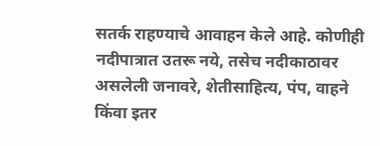सतर्क राहण्याचे आवाहन केले आहे. कोणीही नदीपात्रात उतरू नये, तसेच नदीकाठावर असलेली जनावरे, शेतीसाहित्य, पंप, वाहने किंवा इतर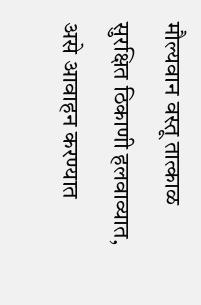मौल्यवान वस्तू तात्काळ सुरक्षित ठिकाणी हलवाव्यात, असे आवाहन करण्यात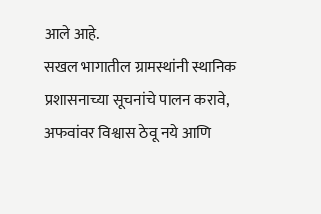आले आहे.
सखल भागातील ग्रामस्थांनी स्थानिक प्रशासनाच्या सूचनांचे पालन करावे, अफवांवर विश्वास ठेवू नये आणि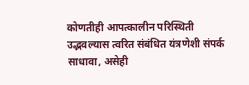कोणतीही आपत्कालीन परिस्थिती उद्भवल्यास त्वरित संबंधित यंत्रणेशी संपर्क साधावा, असेही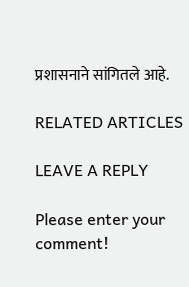प्रशासनाने सांगितले आहे.

RELATED ARTICLES

LEAVE A REPLY

Please enter your comment!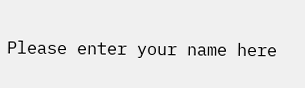Please enter your name here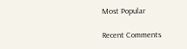Most Popular

Recent Comments